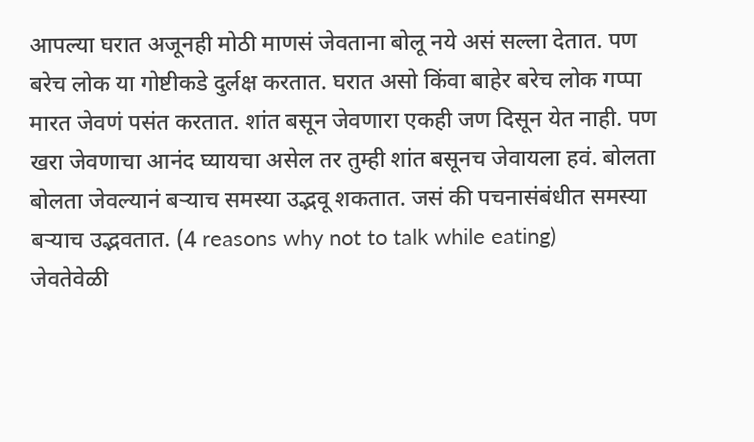आपल्या घरात अजूनही मोठी माणसं जेवताना बोलू नये असं सल्ला देतात. पण बरेच लोक या गोष्टीकडे दुर्लक्ष करतात. घरात असो किंवा बाहेर बरेच लोक गप्पा मारत जेवणं पसंत करतात. शांत बसून जेवणारा एकही जण दिसून येत नाही. पण खरा जेवणाचा आनंद घ्यायचा असेल तर तुम्ही शांत बसूनच जेवायला हवं. बोलता बोलता जेवल्यानं बऱ्याच समस्या उद्भवू शकतात. जसं की पचनासंबंधीत समस्या बऱ्याच उद्भवतात. (4 reasons why not to talk while eating)
जेवतेवेळी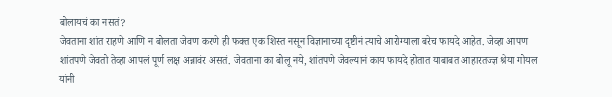बोलायचं का नसतं?
जेवताना शांत राहणे आणि न बोलता जेवण करणे ही फक्त एक शिस्त नसून विज्ञानाच्या दृष्टीनं त्याचे आरोग्याला बरेच फायदे आहेत. जेव्हा आपण शांतपणे जेवतो तेव्हा आपलं पूर्ण लक्ष अन्नावंर असतं. जेवताना का बोलू नये, शांतपणे जेवल्यानं काय फायदे होतात याबाबत आहारतज्ज्ञ श्रेया गोयल यांनी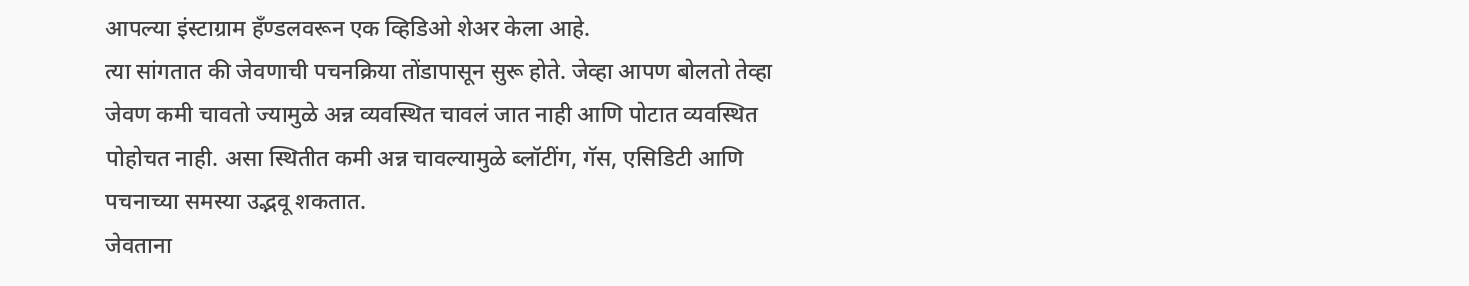आपल्या इंस्टाग्राम हँण्डलवरून एक व्हिडिओ शेअर केला आहे.
त्या सांगतात की जेवणाची पचनक्रिया तोंडापासून सुरू होते. जेव्हा आपण बोलतो तेव्हा जेवण कमी चावतो ज्यामुळे अन्न व्यवस्थित चावलं जात नाही आणि पोटात व्यवस्थित पोहोचत नाही. असा स्थितीत कमी अन्न चावल्यामुळे ब्लॉटींग, गॅस, एसिडिटी आणि पचनाच्या समस्या उद्भवू शकतात.
जेवताना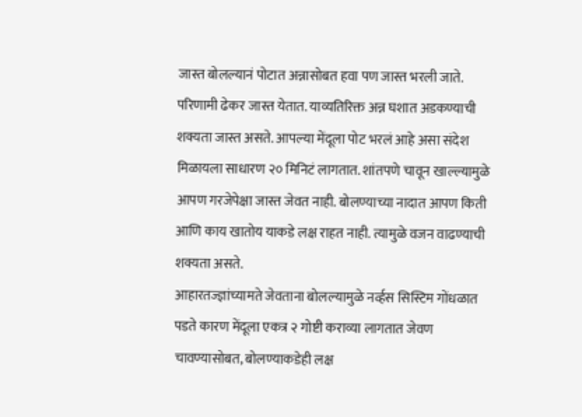जास्त बोलल्यानं पोटात अन्नासोबत हवा पण जास्त भरली जाते. परिणामी ढेकर जास्त येतात. याव्यतिरिक्त अन्न घशात अडकण्याची शक्यता जास्त असते. आपल्या मेंदूला पोट भरलं आहे असा संदेश मिळायला साधारण २० मिनिटं लागतात. शांतपणे चावून खाल्ल्यामुळे आपण गरजेपेक्षा जास्त जेवत नाही. बोलण्याच्या नादात आपण किती आणि काय खातोय याकडे लक्ष राहत नाही. त्यामुळे वजन वाढण्याची शक्यता असते.
आहारतज्ज्ञांच्यामते जेवताना बोलल्यामुळे नर्व्हस सिस्टिम गोंधळात पडते कारण मेंदूला एकत्र २ गोष्टी कराव्या लागतात जेवण चावण्यासोबत, बोलण्याकडेही लक्ष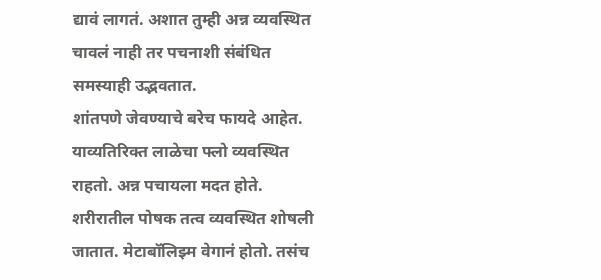द्यावं लागतं. अशात तुम्ही अन्न व्यवस्थित चावलं नाही तर पचनाशी संबंधित समस्याही उद्भवतात.
शांतपणे जेवण्याचे बरेच फायदे आहेत. याव्यतिरिक्त लाळेचा फ्लो व्यवस्थित राहतो. अन्न पचायला मदत होते. शरीरातील पोषक तत्व व्यवस्थित शोषली जातात. मेटाबॉलिझ्म वेगानं होतो. तसंच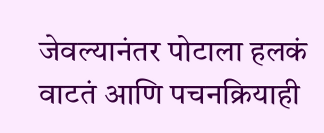जेवल्यानंतर पोटाला हलकं वाटतं आणि पचनक्रियाही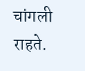चांगली राहते.